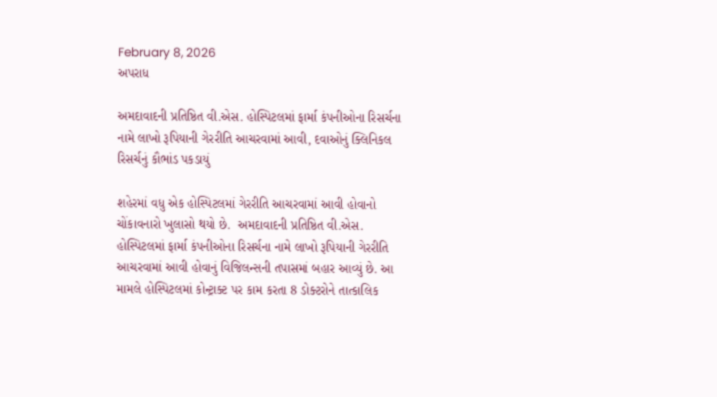February 8, 2026
અપરાધ

અમદાવાદની પ્રતિષ્ઠિત વી.એસ. હોસ્પિટલમાં ફાર્મા કંપનીઓના રિસર્ચના નામે લાખો રૂપિયાની ગેરરીતિ આચરવામાં આવી, દવાઓનું ક્લિનિકલ રિસર્ચનું કૌભાંડ પકડાયું

શહેરમાં વધુ એક હોસ્પિટલમાં ગેરરીતિ આચરવામાં આવી હોવાનો ચોંકાવનારો ખુલાસો થયો છે.  અમદાવાદની પ્રતિષ્ઠિત વી.એસ. હોસ્પિટલમાં ફાર્મા કંપનીઓના રિસર્ચના નામે લાખો રૂપિયાની ગેરરીતિ આચરવામાં આવી હોવાનું વિજિલન્સની તપાસમાં બહાર આવ્યું છે. આ મામલે હોસ્પિટલમાં કોન્ટ્રાક્ટ પર કામ કરતા 8 ડોક્ટરોને તાત્કાલિક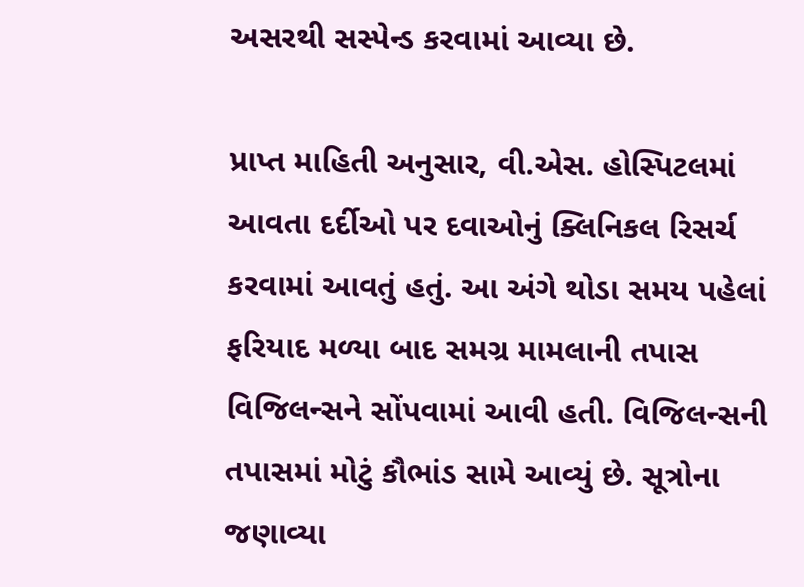અસરથી સસ્પેન્ડ કરવામાં આવ્યા છે.

પ્રાપ્ત માહિતી અનુસાર, વી.એસ. હોસ્પિટલમાં આવતા દર્દીઓ પર દવાઓનું ક્લિનિકલ રિસર્ચ કરવામાં આવતું હતું. આ અંગે થોડા સમય પહેલાં ફરિયાદ મળ્યા બાદ સમગ્ર મામલાની તપાસ વિજિલન્સને સોંપવામાં આવી હતી. વિજિલન્સની તપાસમાં મોટું કૌભાંડ સામે આવ્યું છે. સૂત્રોના જણાવ્યા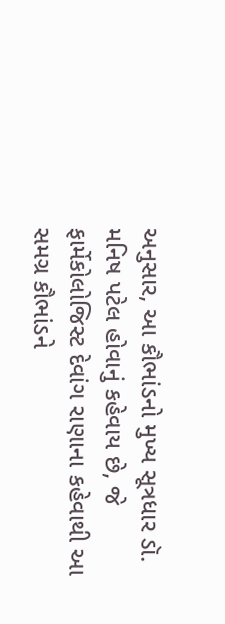અનુસાર, આ કૌભાંડનો મુખ્ય સૂત્રધાર ડૉ. મનિષ પટેલ હોવાનું કહેવાય છે, જે ફાર્મેકોલોજિસ્ટ દેવાંગ રાણાના કહેવાથી આ સમગ્ર કૌભાંડને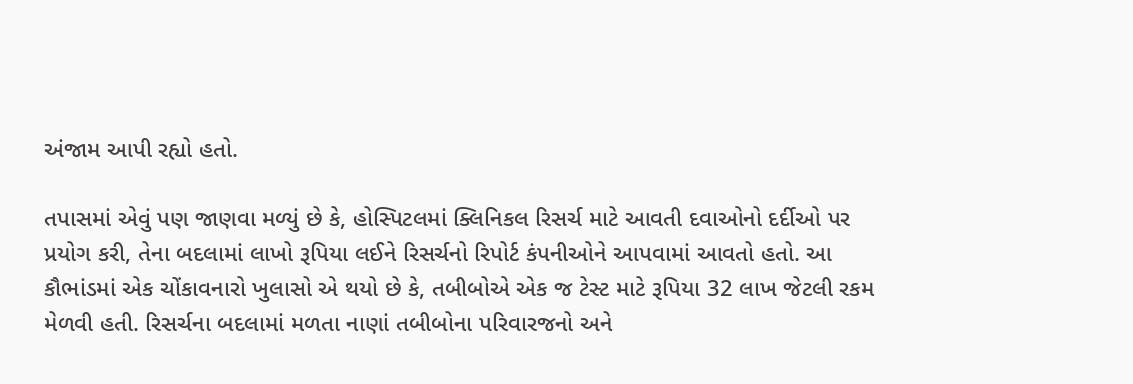અંજામ આપી રહ્યો હતો.

તપાસમાં એવું પણ જાણવા મળ્યું છે કે, હોસ્પિટલમાં ક્લિનિકલ રિસર્ચ માટે આવતી દવાઓનો દર્દીઓ પર પ્રયોગ કરી, તેના બદલામાં લાખો રૂપિયા લઈને રિસર્ચનો રિપોર્ટ કંપનીઓને આપવામાં આવતો હતો. આ કૌભાંડમાં એક ચોંકાવનારો ખુલાસો એ થયો છે કે, તબીબોએ એક જ ટેસ્ટ માટે રૂપિયા 32 લાખ જેટલી રકમ મેળવી હતી. રિસર્ચના બદલામાં મળતા નાણાં તબીબોના પરિવારજનો અને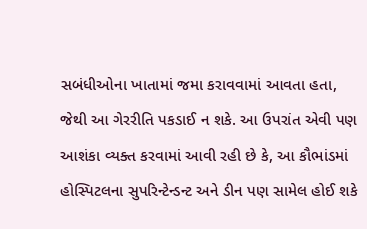સબંધીઓના ખાતામાં જમા કરાવવામાં આવતા હતા, જેથી આ ગેરરીતિ પકડાઈ ન શકે. આ ઉપરાંત એવી પણ આશંકા વ્યક્ત કરવામાં આવી રહી છે કે, આ કૌભાંડમાં હોસ્પિટલના સુપરિન્ટેન્ડન્ટ અને ડીન પણ સામેલ હોઈ શકે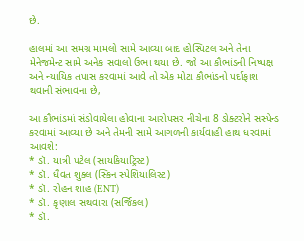છે.

હાલમાં આ સમગ્ર મામલો સામે આવ્યા બાદ હોસ્પિટલ અને તેના મેનેજમેન્ટ સામે અનેક સવાલો ઉભા થયા છે. જો આ કૌભાંડની નિષ્પક્ષ અને ન્યાયિક તપાસ કરવામાં આવે તો એક મોટા કૌભાંડનો પર્દાફાશ થવાની સંભાવના છે,

આ કૌભાંડમાં સંડોવાયેલા હોવાના આરોપસર નીચેના 8 ડોક્ટરોને સસ્પેન્ડ કરવામાં આવ્યા છે અને તેમની સામે આગળની કાર્યવાહી હાથ ધરવામાં આવશે:
* ડૉ. યાત્રી પટેલ (સાયકિયાટ્રિસ્ટ)
* ડૉ. ધૈવત શુક્લ (સ્કિન સ્પેશિયાલિસ્ટ)
* ડૉ. રોહન શાહ (ENT)
* ડૉ. કૃણાલ સથવારા (સર્જિકલ)
* ડૉ.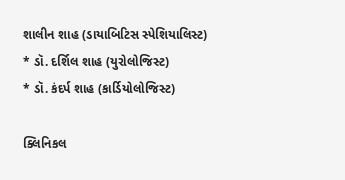શાલીન શાહ (ડાયાબિટિસ સ્પેશિયાલિસ્ટ)
* ડૉ. દર્શિલ શાહ (યુરોલોજિસ્ટ)
* ડૉ. કંદર્પ શાહ (કાર્ડિયોલોજિસ્ટ)

ક્લિનિકલ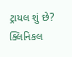ટ્રાયલ શું છે?
ક્લિનિકલ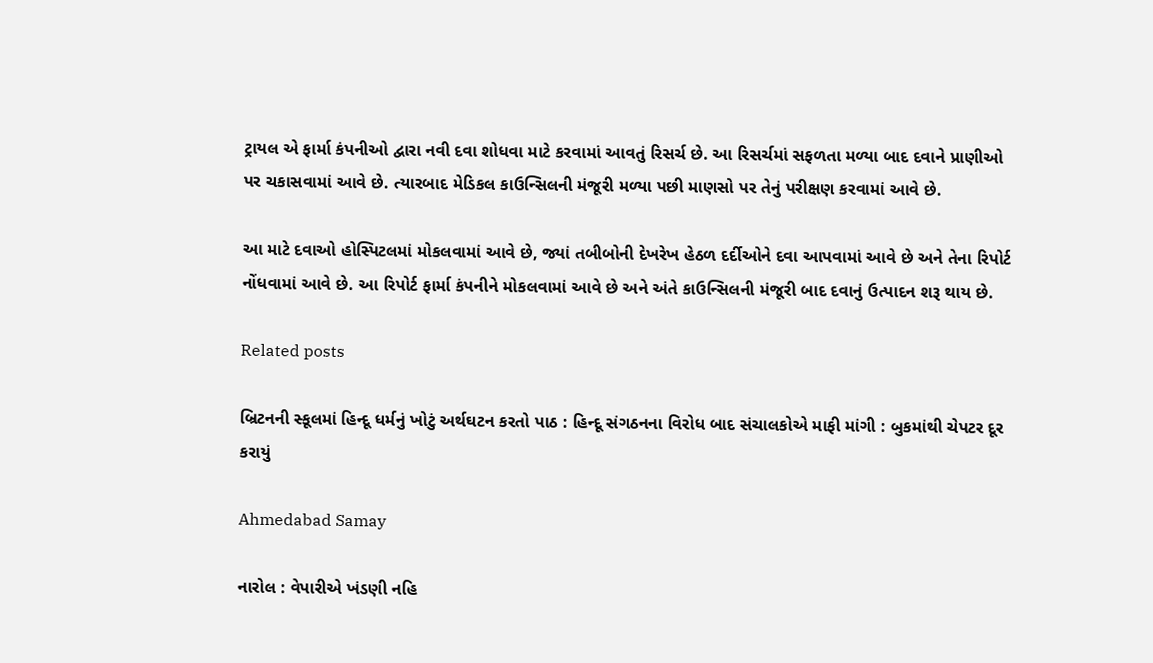ટ્રાયલ એ ફાર્મા કંપનીઓ દ્વારા નવી દવા શોધવા માટે કરવામાં આવતું રિસર્ચ છે. આ રિસર્ચમાં સફળતા મળ્યા બાદ દવાને પ્રાણીઓ પર ચકાસવામાં આવે છે. ત્યારબાદ મેડિકલ કાઉન્સિલની મંજૂરી મળ્યા પછી માણસો પર તેનું પરીક્ષણ કરવામાં આવે છે.

આ માટે દવાઓ હોસ્પિટલમાં મોકલવામાં આવે છે, જ્યાં તબીબોની દેખરેખ હેઠળ દર્દીઓને દવા આપવામાં આવે છે અને તેના રિપોર્ટ નોંધવામાં આવે છે. આ રિપોર્ટ ફાર્મા કંપનીને મોકલવામાં આવે છે અને અંતે કાઉન્સિલની મંજૂરી બાદ દવાનું ઉત્પાદન શરૂ થાય છે.

Related posts

બ્રિટનની સ્કૂલમાં હિન્દૂ ધર્મનું ખોટું અર્થઘટન કરતો પાઠ : હિન્દૂ સંગઠનના વિરોધ બાદ સંચાલકોએ માફી માંગી : બુકમાંથી ચેપટર દૂર કરાયું

Ahmedabad Samay

નારોલ : વેપારીએ ખંડણી નહિ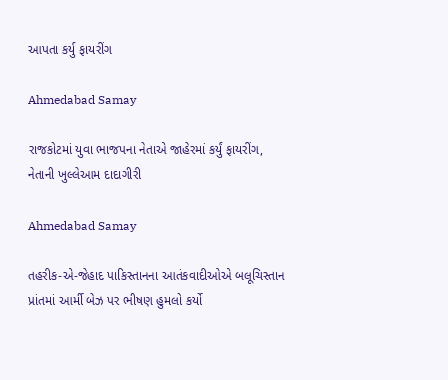આપતા કર્યુ ફાયરીંગ

Ahmedabad Samay

રાજકોટમાં યુવા ભાજપના નેતાએ જાહેરમાં કર્યું ફાયરીંગ, નેતાની ખુલ્લેઆમ દાદાગીરી

Ahmedabad Samay

તહરીક-એ-જેહાદ પાકિસ્‍તાનના આતંકવાદીઓએ બલૂચિસ્‍તાન પ્રાંતમાં આર્મી બેઝ પર ભીષણ હુમલો કર્યો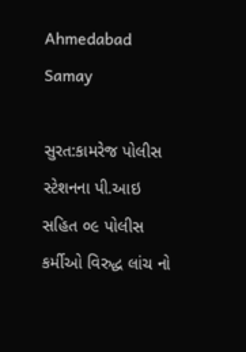Ahmedabad Samay

સુરત:કામરેજ પોલીસ સ્ટેશનના પી.આઇ સહિત ૦૯ પોલીસ કર્મીઓ વિરુદ્ધ લાંચ નો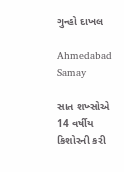ગુન્હો દાખલ

Ahmedabad Samay

સાત શખ્સોએ 14 વર્ષીય કિશોરની કરી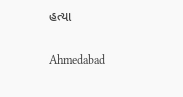હત્યા

Ahmedabad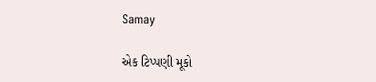Samay

એક ટિપ્પણી મૂકો